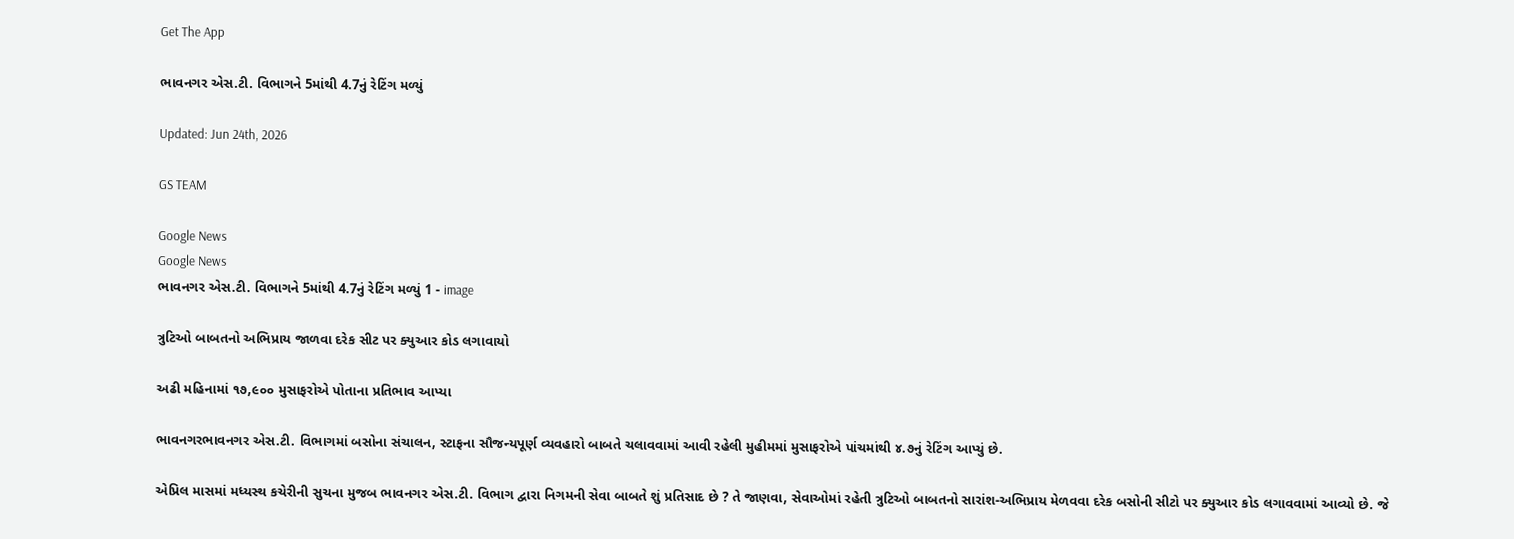Get The App

ભાવનગર એસ.ટી. વિભાગને 5માંથી 4.7નું રેટિંગ મળ્યું

Updated: Jun 24th, 2026

GS TEAM

Google News
Google News
ભાવનગર એસ.ટી. વિભાગને 5માંથી 4.7નું રેટિંગ મળ્યું 1 - image

ત્રુટિઓ બાબતનો અભિપ્રાય જાળવા દરેક સીટ પર ક્યુઆર કોડ લગાવાયો

અઢી મહિનામાં ૧૭,૯૦૦ મુસાફરોએ પોતાના પ્રતિભાવ આપ્યા

ભાવનગરભાવનગર એસ.ટી. વિભાગમાં બસોના સંચાલન, સ્ટાફના સૌજન્યપૂર્ણ વ્યવહારો બાબતે ચલાવવામાં આવી રહેલી મુહીમમાં મુસાફરોએ પાંચમાંથી ૪.૭નું રેટિંગ આપ્યું છે.

એપ્રિલ માસમાં મધ્યસ્થ કચેરીની સુચના મુજબ ભાવનગર એસ.ટી. વિભાગ દ્વારા નિગમની સેવા બાબતે શું પ્રતિસાદ છે ? તે જાણવા, સેવાઓમાં રહેતી ત્રુટિઓ બાબતનો સારાંશ-અભિપ્રાય મેળવવા દરેક બસોની સીટો પર ક્યુઆર કોડ લગાવવામાં આવ્યો છે. જે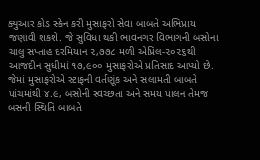ક્યુઆર કોડ સ્કેન કરી મુસાફરો સેવા બાબતે અભિપ્રાય જણાવી શકશે. જે સુવિધા થકી ભાવનગર વિભાગની બસોના ચાલુ સપ્તાહ દરમિયાન ૨,૭૭૮ મળી એપ્રિલ-૨૦૨૬થી આજદીન સુધીમાં ૧૭,૯૦૦ મુસાફરોએ પ્રતિસાદ આપ્યો છે. જેમાં મુસાફરોએ સ્ટાફની વર્તણૂંક અને સલામતી બાબતે પાંચમાંથી ૪.૯, બસોની સ્વચ્છતા અને સમય પાલન તેમજ બસની સ્થિતિ બાબતે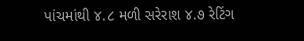પાંચમાંથી ૪.૮ મળી સરેરાશ ૪.૭ રેટિંગ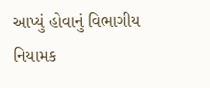આપ્યું હોવાનું વિભાગીય નિયામક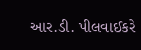આર.ડી. પીલવાઈકરે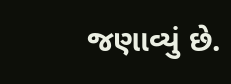જણાવ્યું છે.